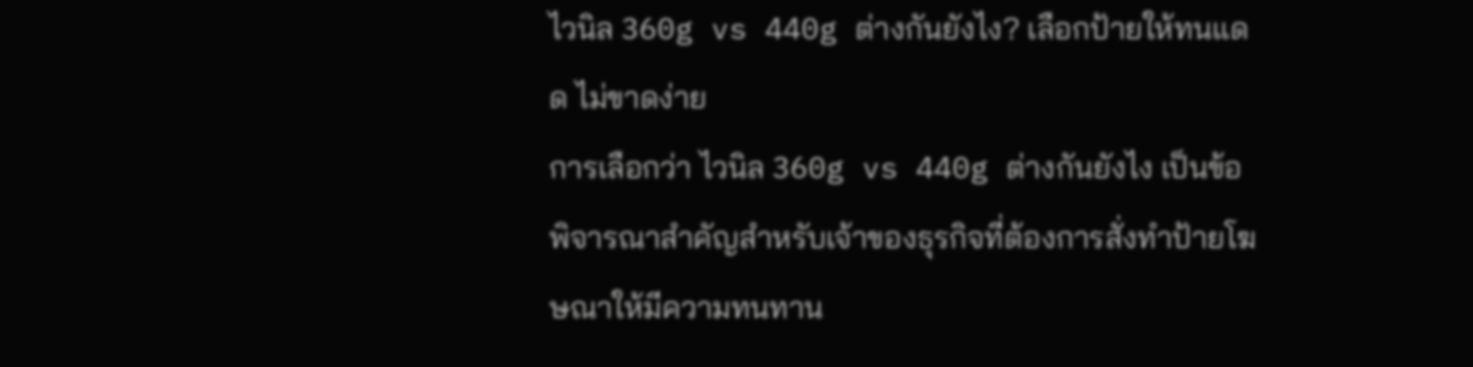ไวนิล 360g vs 440g ต่างกันยังไง? เลือกป้ายให้ทนแดด ไม่ขาดง่าย
การเลือกว่า ไวนิล 360g vs 440g ต่างกันยังไง เป็นข้อพิจารณาสำคัญสำหรับเจ้าของธุรกิจที่ต้องการสั่งทำป้ายโฆษณาให้มีความทนทาน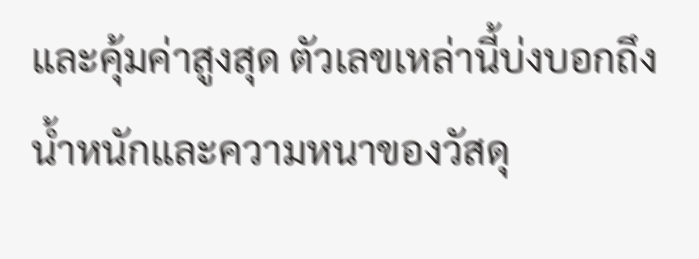และคุ้มค่าสูงสุด ตัวเลขเหล่านี้บ่งบอกถึงน้ำหนักและความหนาของวัสดุ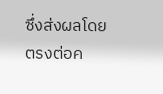ซึ่งส่งผลโดยตรงต่อค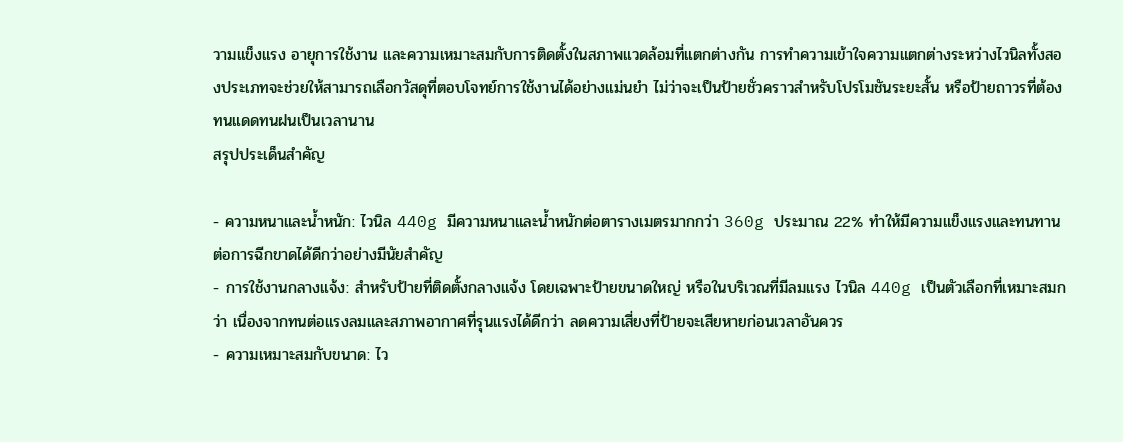วามแข็งแรง อายุการใช้งาน และความเหมาะสมกับการติดตั้งในสภาพแวดล้อมที่แตกต่างกัน การทำความเข้าใจความแตกต่างระหว่างไวนิลทั้งสองประเภทจะช่วยให้สามารถเลือกวัสดุที่ตอบโจทย์การใช้งานได้อย่างแม่นยำ ไม่ว่าจะเป็นป้ายชั่วคราวสำหรับโปรโมชันระยะสั้น หรือป้ายถาวรที่ต้องทนแดดทนฝนเป็นเวลานาน
สรุปประเด็นสำคัญ

- ความหนาและน้ำหนัก: ไวนิล 440g มีความหนาและน้ำหนักต่อตารางเมตรมากกว่า 360g ประมาณ 22% ทำให้มีความแข็งแรงและทนทานต่อการฉีกขาดได้ดีกว่าอย่างมีนัยสำคัญ
- การใช้งานกลางแจ้ง: สำหรับป้ายที่ติดตั้งกลางแจ้ง โดยเฉพาะป้ายขนาดใหญ่ หรือในบริเวณที่มีลมแรง ไวนิล 440g เป็นตัวเลือกที่เหมาะสมกว่า เนื่องจากทนต่อแรงลมและสภาพอากาศที่รุนแรงได้ดีกว่า ลดความเสี่ยงที่ป้ายจะเสียหายก่อนเวลาอันควร
- ความเหมาะสมกับขนาด: ไว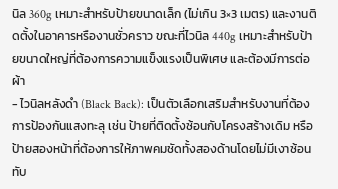นิล 360g เหมาะสำหรับป้ายขนาดเล็ก (ไม่เกิน 3×3 เมตร) และงานติดตั้งในอาคารหรืองานชั่วคราว ขณะที่ไวนิล 440g เหมาะสำหรับป้ายขนาดใหญ่ที่ต้องการความแข็งแรงเป็นพิเศษ และต้องมีการต่อผ้า
- ไวนิลหลังดำ (Black Back): เป็นตัวเลือกเสริมสำหรับงานที่ต้องการป้องกันแสงทะลุ เช่น ป้ายที่ติดตั้งซ้อนกับโครงสร้างเดิม หรือป้ายสองหน้าที่ต้องการให้ภาพคมชัดทั้งสองด้านโดยไม่มีเงาซ้อนทับ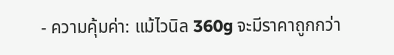- ความคุ้มค่า: แม้ไวนิล 360g จะมีราคาถูกกว่า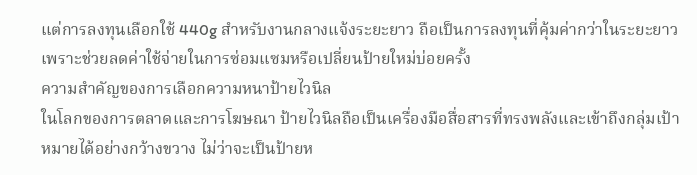แต่การลงทุนเลือกใช้ 440g สำหรับงานกลางแจ้งระยะยาว ถือเป็นการลงทุนที่คุ้มค่ากว่าในระยะยาว เพราะช่วยลดค่าใช้จ่ายในการซ่อมแซมหรือเปลี่ยนป้ายใหม่บ่อยครั้ง
ความสำคัญของการเลือกความหนาป้ายไวนิล
ในโลกของการตลาดและการโฆษณา ป้ายไวนิลถือเป็นเครื่องมือสื่อสารที่ทรงพลังและเข้าถึงกลุ่มเป้าหมายได้อย่างกว้างขวาง ไม่ว่าจะเป็นป้ายห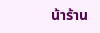น้าร้าน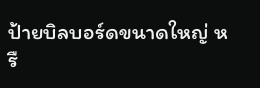ป้ายบิลบอร์ดขนาดใหญ่ หรื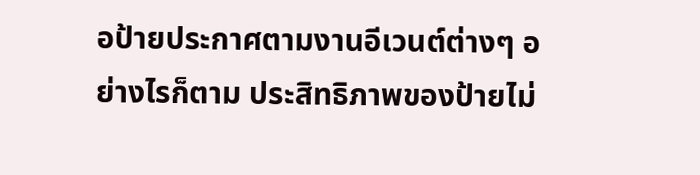อป้ายประกาศตามงานอีเวนต์ต่างๆ อย่างไรก็ตาม ประสิทธิภาพของป้ายไม่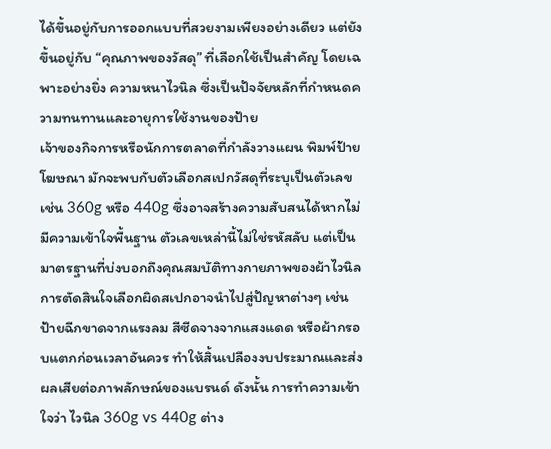ได้ขึ้นอยู่กับการออกแบบที่สวยงามเพียงอย่างเดียว แต่ยังขึ้นอยู่กับ “คุณภาพของวัสดุ” ที่เลือกใช้เป็นสำคัญ โดยเฉพาะอย่างยิ่ง ความหนาไวนิล ซึ่งเป็นปัจจัยหลักที่กำหนดความทนทานและอายุการใช้งานของป้าย
เจ้าของกิจการหรือนักการตลาดที่กำลังวางแผน พิมพ์ป้ายโฆษณา มักจะพบกับตัวเลือกสเปกวัสดุที่ระบุเป็นตัวเลข เช่น 360g หรือ 440g ซึ่งอาจสร้างความสับสนได้หากไม่มีความเข้าใจพื้นฐาน ตัวเลขเหล่านี้ไม่ใช่รหัสลับ แต่เป็นมาตรฐานที่บ่งบอกถึงคุณสมบัติทางกายภาพของผ้าไวนิล การตัดสินใจเลือกผิดสเปกอาจนำไปสู่ปัญหาต่างๆ เช่น ป้ายฉีกขาดจากแรงลม สีซีดจางจากแสงแดด หรือผ้ากรอบแตกก่อนเวลาอันควร ทำให้สิ้นเปลืองงบประมาณและส่งผลเสียต่อภาพลักษณ์ของแบรนด์ ดังนั้น การทำความเข้าใจว่า ไวนิล 360g vs 440g ต่าง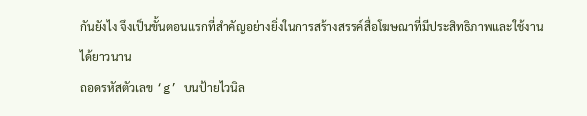กันยังไง จึงเป็นขั้นตอนแรกที่สำคัญอย่างยิ่งในการสร้างสรรค์สื่อโฆษณาที่มีประสิทธิภาพและใช้งานได้ยาวนาน
ถอดรหัสตัวเลข ‘g’ บนป้ายไวนิล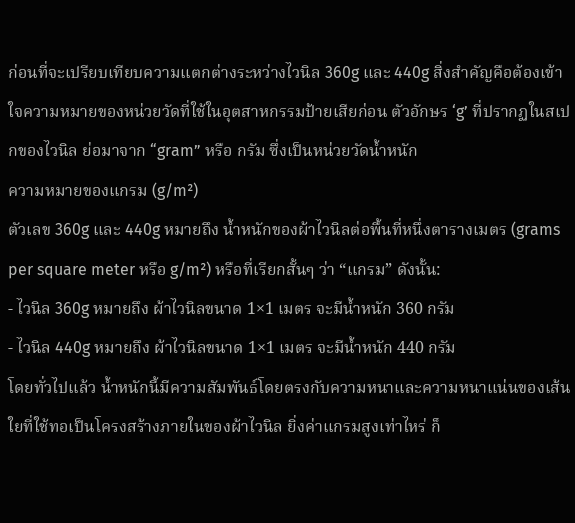ก่อนที่จะเปรียบเทียบความแตกต่างระหว่างไวนิล 360g และ 440g สิ่งสำคัญคือต้องเข้าใจความหมายของหน่วยวัดที่ใช้ในอุตสาหกรรมป้ายเสียก่อน ตัวอักษร ‘g’ ที่ปรากฏในสเปกของไวนิล ย่อมาจาก “gram” หรือ กรัม ซึ่งเป็นหน่วยวัดน้ำหนัก
ความหมายของแกรม (g/m²)
ตัวเลข 360g และ 440g หมายถึง น้ำหนักของผ้าไวนิลต่อพื้นที่หนึ่งตารางเมตร (grams per square meter หรือ g/m²) หรือที่เรียกสั้นๆ ว่า “แกรม” ดังนั้น:
- ไวนิล 360g หมายถึง ผ้าไวนิลขนาด 1×1 เมตร จะมีน้ำหนัก 360 กรัม
- ไวนิล 440g หมายถึง ผ้าไวนิลขนาด 1×1 เมตร จะมีน้ำหนัก 440 กรัม
โดยทั่วไปแล้ว น้ำหนักนี้มีความสัมพันธ์โดยตรงกับความหนาและความหนาแน่นของเส้นใยที่ใช้ทอเป็นโครงสร้างภายในของผ้าไวนิล ยิ่งค่าแกรมสูงเท่าไหร่ ก็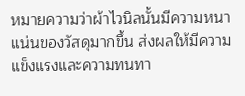หมายความว่าผ้าไวนิลนั้นมีความหนาแน่นของวัสดุมากขึ้น ส่งผลให้มีความแข็งแรงและความทนทา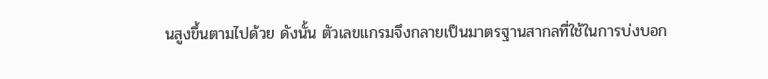นสูงขึ้นตามไปด้วย ดังนั้น ตัวเลขแกรมจึงกลายเป็นมาตรฐานสากลที่ใช้ในการบ่งบอก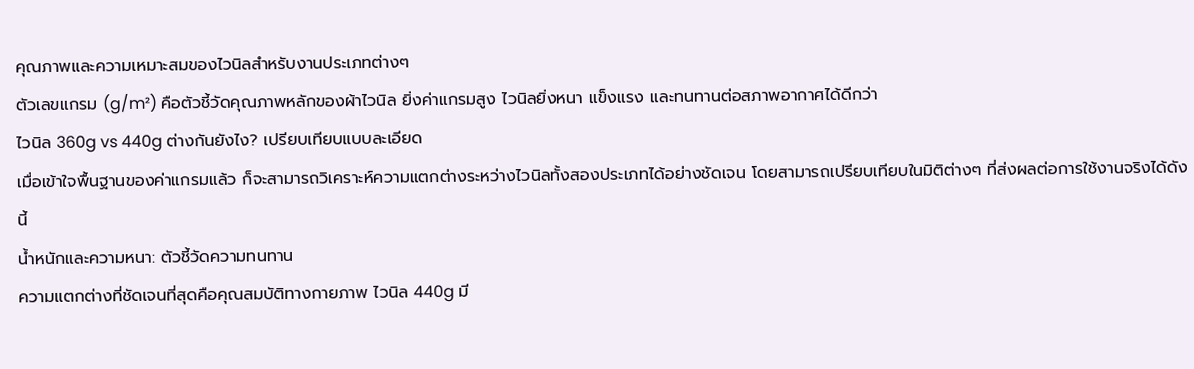คุณภาพและความเหมาะสมของไวนิลสำหรับงานประเภทต่างๆ
ตัวเลขแกรม (g/m²) คือตัวชี้วัดคุณภาพหลักของผ้าไวนิล ยิ่งค่าแกรมสูง ไวนิลยิ่งหนา แข็งแรง และทนทานต่อสภาพอากาศได้ดีกว่า
ไวนิล 360g vs 440g ต่างกันยังไง? เปรียบเทียบแบบละเอียด
เมื่อเข้าใจพื้นฐานของค่าแกรมแล้ว ก็จะสามารถวิเคราะห์ความแตกต่างระหว่างไวนิลทั้งสองประเภทได้อย่างชัดเจน โดยสามารถเปรียบเทียบในมิติต่างๆ ที่ส่งผลต่อการใช้งานจริงได้ดังนี้
น้ำหนักและความหนา: ตัวชี้วัดความทนทาน
ความแตกต่างที่ชัดเจนที่สุดคือคุณสมบัติทางกายภาพ ไวนิล 440g มี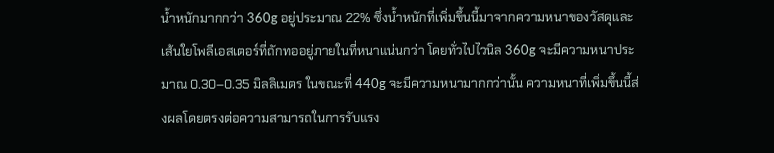น้ำหนักมากกว่า 360g อยู่ประมาณ 22% ซึ่งน้ำหนักที่เพิ่มขึ้นนี้มาจากความหนาของวัสดุและเส้นใยโพลีเอสเตอร์ที่ถักทออยู่ภายในที่หนาแน่นกว่า โดยทั่วไปไวนิล 360g จะมีความหนาประมาณ 0.30–0.35 มิลลิเมตร ในขณะที่ 440g จะมีความหนามากกว่านั้น ความหนาที่เพิ่มขึ้นนี้ส่งผลโดยตรงต่อความสามารถในการรับแรง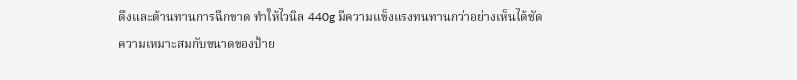ดึงและต้านทานการฉีกขาด ทำให้ไวนิล 440g มีความแข็งแรงทนทานกว่าอย่างเห็นได้ชัด
ความเหมาะสมกับขนาดของป้าย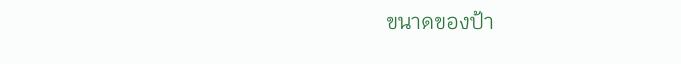ขนาดของป้า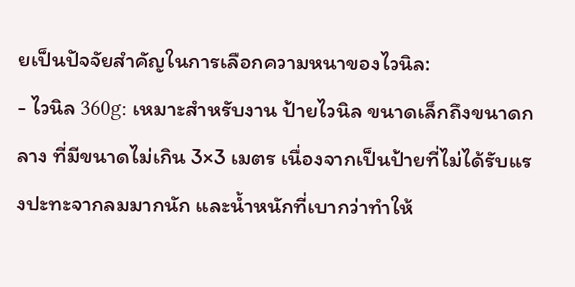ยเป็นปัจจัยสำคัญในการเลือกความหนาของไวนิล:
- ไวนิล 360g: เหมาะสำหรับงาน ป้ายไวนิล ขนาดเล็กถึงขนาดกลาง ที่มีขนาดไม่เกิน 3×3 เมตร เนื่องจากเป็นป้ายที่ไม่ได้รับแรงปะทะจากลมมากนัก และน้ำหนักที่เบากว่าทำให้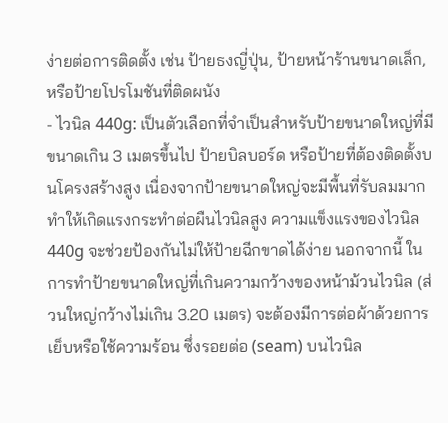ง่ายต่อการติดตั้ง เช่น ป้ายธงญี่ปุ่น, ป้ายหน้าร้านขนาดเล็ก, หรือป้ายโปรโมชันที่ติดผนัง
- ไวนิล 440g: เป็นตัวเลือกที่จำเป็นสำหรับป้ายขนาดใหญ่ที่มีขนาดเกิน 3 เมตรขึ้นไป ป้ายบิลบอร์ด หรือป้ายที่ต้องติดตั้งบนโครงสร้างสูง เนื่องจากป้ายขนาดใหญ่จะมีพื้นที่รับลมมาก ทำให้เกิดแรงกระทำต่อผืนไวนิลสูง ความแข็งแรงของไวนิล 440g จะช่วยป้องกันไม่ให้ป้ายฉีกขาดได้ง่าย นอกจากนี้ ในการทำป้ายขนาดใหญ่ที่เกินความกว้างของหน้าม้วนไวนิล (ส่วนใหญ่กว้างไม่เกิน 3.20 เมตร) จะต้องมีการต่อผ้าด้วยการเย็บหรือใช้ความร้อน ซึ่งรอยต่อ (seam) บนไวนิล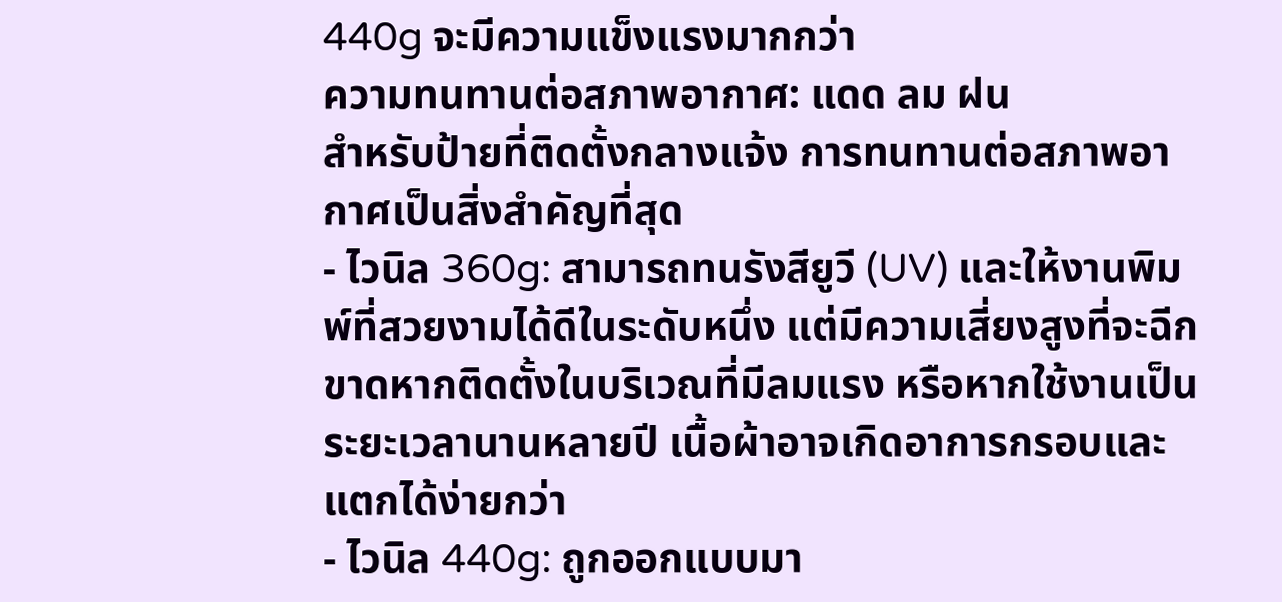440g จะมีความแข็งแรงมากกว่า
ความทนทานต่อสภาพอากาศ: แดด ลม ฝน
สำหรับป้ายที่ติดตั้งกลางแจ้ง การทนทานต่อสภาพอากาศเป็นสิ่งสำคัญที่สุด
- ไวนิล 360g: สามารถทนรังสียูวี (UV) และให้งานพิมพ์ที่สวยงามได้ดีในระดับหนึ่ง แต่มีความเสี่ยงสูงที่จะฉีกขาดหากติดตั้งในบริเวณที่มีลมแรง หรือหากใช้งานเป็นระยะเวลานานหลายปี เนื้อผ้าอาจเกิดอาการกรอบและแตกได้ง่ายกว่า
- ไวนิล 440g: ถูกออกแบบมา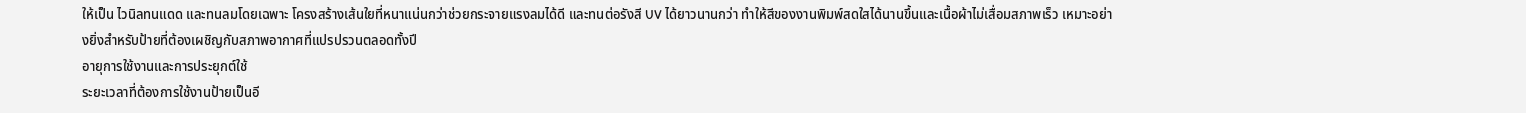ให้เป็น ไวนิลทนแดด และทนลมโดยเฉพาะ โครงสร้างเส้นใยที่หนาแน่นกว่าช่วยกระจายแรงลมได้ดี และทนต่อรังสี UV ได้ยาวนานกว่า ทำให้สีของงานพิมพ์สดใสได้นานขึ้นและเนื้อผ้าไม่เสื่อมสภาพเร็ว เหมาะอย่างยิ่งสำหรับป้ายที่ต้องเผชิญกับสภาพอากาศที่แปรปรวนตลอดทั้งปี
อายุการใช้งานและการประยุกต์ใช้
ระยะเวลาที่ต้องการใช้งานป้ายเป็นอี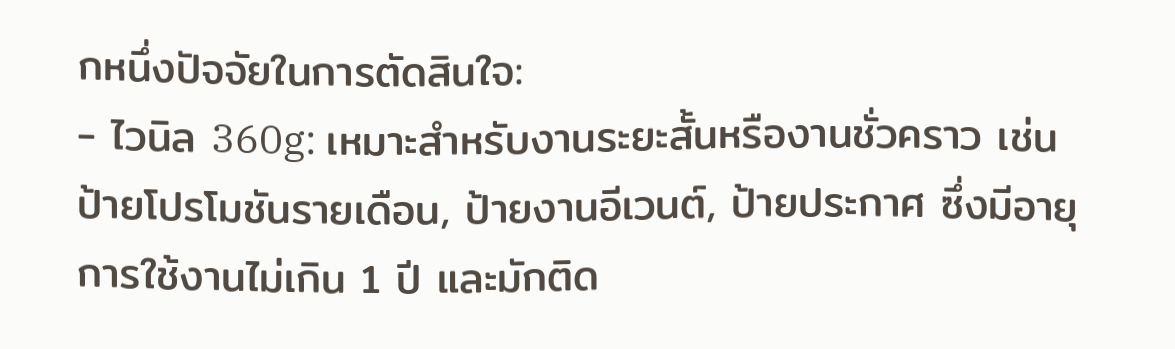กหนึ่งปัจจัยในการตัดสินใจ:
- ไวนิล 360g: เหมาะสำหรับงานระยะสั้นหรืองานชั่วคราว เช่น ป้ายโปรโมชันรายเดือน, ป้ายงานอีเวนต์, ป้ายประกาศ ซึ่งมีอายุการใช้งานไม่เกิน 1 ปี และมักติด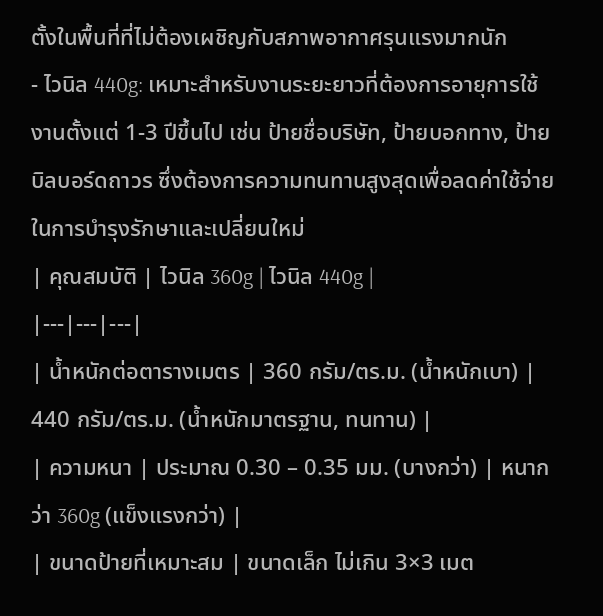ตั้งในพื้นที่ที่ไม่ต้องเผชิญกับสภาพอากาศรุนแรงมากนัก
- ไวนิล 440g: เหมาะสำหรับงานระยะยาวที่ต้องการอายุการใช้งานตั้งแต่ 1-3 ปีขึ้นไป เช่น ป้ายชื่อบริษัท, ป้ายบอกทาง, ป้ายบิลบอร์ดถาวร ซึ่งต้องการความทนทานสูงสุดเพื่อลดค่าใช้จ่ายในการบำรุงรักษาและเปลี่ยนใหม่
| คุณสมบัติ | ไวนิล 360g | ไวนิล 440g |
|---|---|---|
| น้ำหนักต่อตารางเมตร | 360 กรัม/ตร.ม. (น้ำหนักเบา) | 440 กรัม/ตร.ม. (น้ำหนักมาตรฐาน, ทนทาน) |
| ความหนา | ประมาณ 0.30 – 0.35 มม. (บางกว่า) | หนากว่า 360g (แข็งแรงกว่า) |
| ขนาดป้ายที่เหมาะสม | ขนาดเล็ก ไม่เกิน 3×3 เมต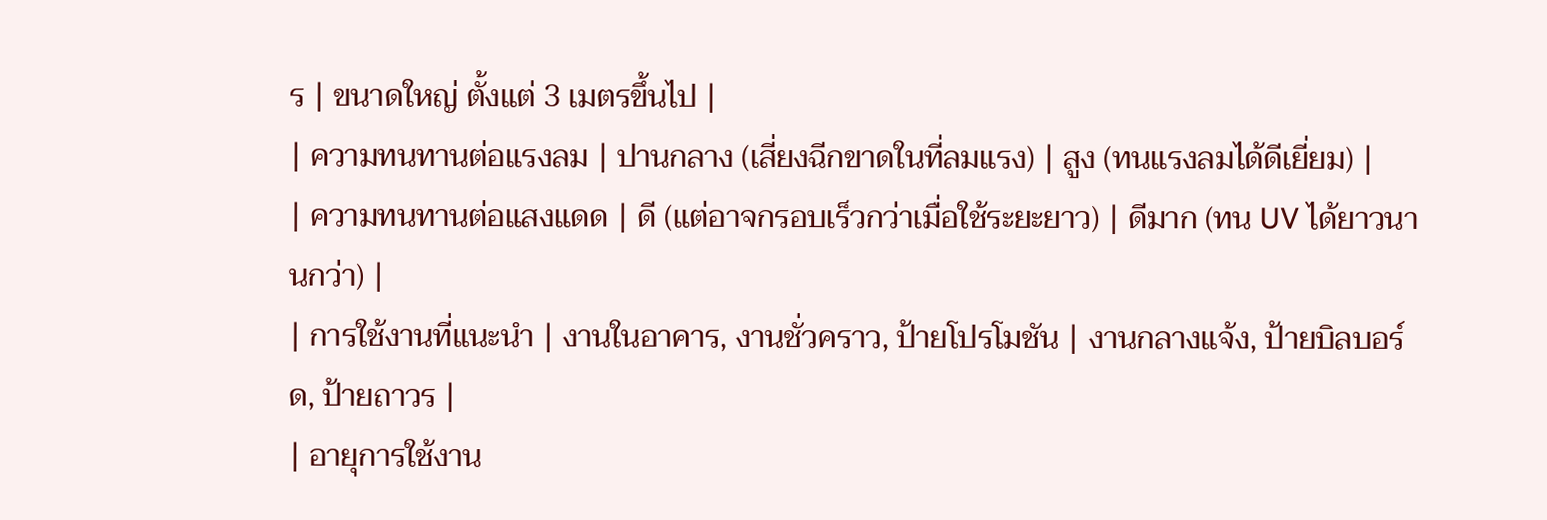ร | ขนาดใหญ่ ตั้งแต่ 3 เมตรขึ้นไป |
| ความทนทานต่อแรงลม | ปานกลาง (เสี่ยงฉีกขาดในที่ลมแรง) | สูง (ทนแรงลมได้ดีเยี่ยม) |
| ความทนทานต่อแสงแดด | ดี (แต่อาจกรอบเร็วกว่าเมื่อใช้ระยะยาว) | ดีมาก (ทน UV ได้ยาวนานกว่า) |
| การใช้งานที่แนะนำ | งานในอาคาร, งานชั่วคราว, ป้ายโปรโมชัน | งานกลางแจ้ง, ป้ายบิลบอร์ด, ป้ายถาวร |
| อายุการใช้งาน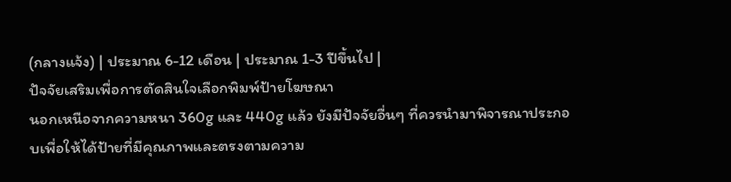(กลางแจ้ง) | ประมาณ 6-12 เดือน | ประมาณ 1-3 ปีขึ้นไป |
ปัจจัยเสริมเพื่อการตัดสินใจเลือกพิมพ์ป้ายโฆษณา
นอกเหนือจากความหนา 360g และ 440g แล้ว ยังมีปัจจัยอื่นๆ ที่ควรนำมาพิจารณาประกอบเพื่อให้ได้ป้ายที่มีคุณภาพและตรงตามความ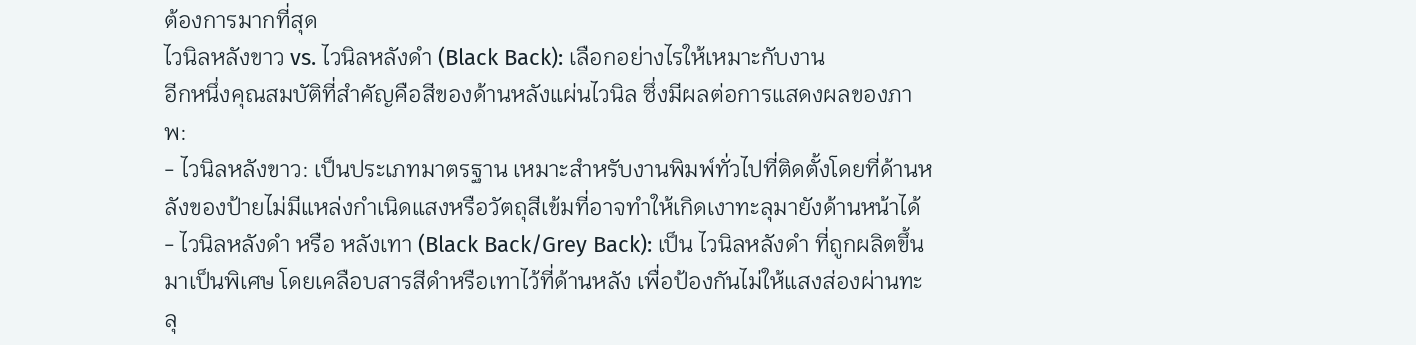ต้องการมากที่สุด
ไวนิลหลังขาว vs. ไวนิลหลังดำ (Black Back): เลือกอย่างไรให้เหมาะกับงาน
อีกหนึ่งคุณสมบัติที่สำคัญคือสีของด้านหลังแผ่นไวนิล ซึ่งมีผลต่อการแสดงผลของภาพ:
- ไวนิลหลังขาว: เป็นประเภทมาตรฐาน เหมาะสำหรับงานพิมพ์ทั่วไปที่ติดตั้งโดยที่ด้านหลังของป้ายไม่มีแหล่งกำเนิดแสงหรือวัตถุสีเข้มที่อาจทำให้เกิดเงาทะลุมายังด้านหน้าได้
- ไวนิลหลังดำ หรือ หลังเทา (Black Back/Grey Back): เป็น ไวนิลหลังดำ ที่ถูกผลิตขึ้นมาเป็นพิเศษ โดยเคลือบสารสีดำหรือเทาไว้ที่ด้านหลัง เพื่อป้องกันไม่ให้แสงส่องผ่านทะลุ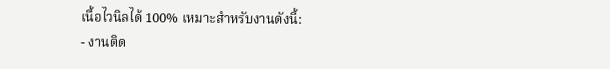เนื้อไวนิลได้ 100% เหมาะสำหรับงานดังนี้:
- งานติด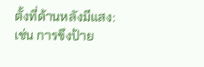ตั้งที่ด้านหลังมีแสง: เช่น การขึงป้าย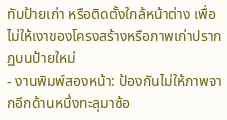ทับป้ายเก่า หรือติดตั้งใกล้หน้าต่าง เพื่อไม่ให้เงาของโครงสร้างหรือภาพเก่าปรากฏบนป้ายใหม่
- งานพิมพ์สองหน้า: ป้องกันไม่ให้ภาพจากอีกด้านหนึ่งทะลุมาซ้อ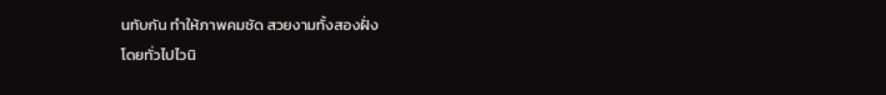นทับกัน ทำให้ภาพคมชัด สวยงามทั้งสองฝั่ง
โดยทั่วไปไวนิ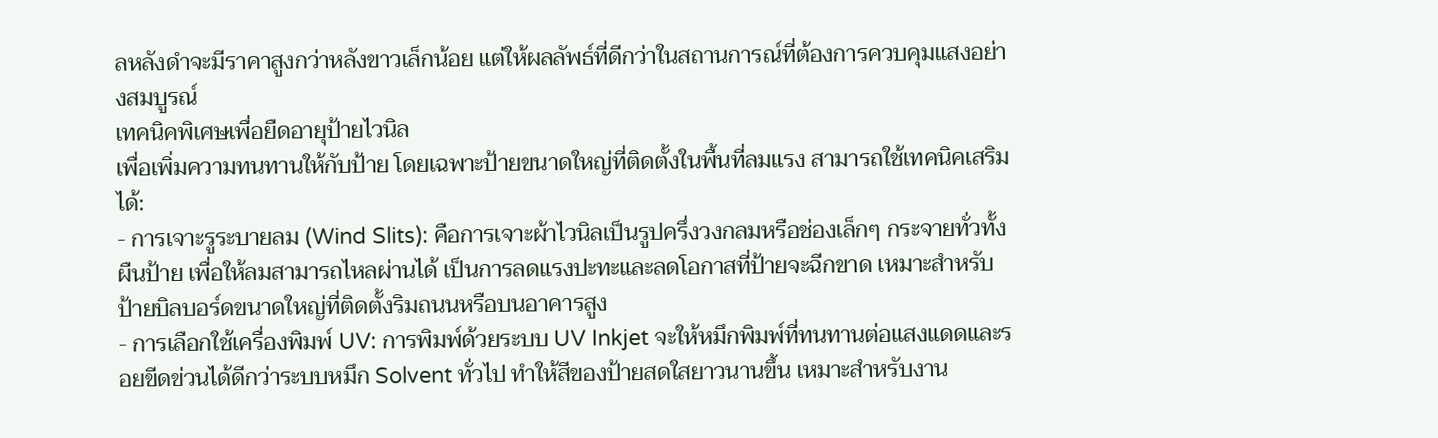ลหลังดำจะมีราคาสูงกว่าหลังขาวเล็กน้อย แต่ให้ผลลัพธ์ที่ดีกว่าในสถานการณ์ที่ต้องการควบคุมแสงอย่างสมบูรณ์
เทคนิคพิเศษเพื่อยืดอายุป้ายไวนิล
เพื่อเพิ่มความทนทานให้กับป้าย โดยเฉพาะป้ายขนาดใหญ่ที่ติดตั้งในพื้นที่ลมแรง สามารถใช้เทคนิคเสริมได้:
- การเจาะรูระบายลม (Wind Slits): คือการเจาะผ้าไวนิลเป็นรูปครึ่งวงกลมหรือช่องเล็กๆ กระจายทั่วทั้งผืนป้าย เพื่อให้ลมสามารถไหลผ่านได้ เป็นการลดแรงปะทะและลดโอกาสที่ป้ายจะฉีกขาด เหมาะสำหรับป้ายบิลบอร์ดขนาดใหญ่ที่ติดตั้งริมถนนหรือบนอาคารสูง
- การเลือกใช้เครื่องพิมพ์ UV: การพิมพ์ด้วยระบบ UV Inkjet จะให้หมึกพิมพ์ที่ทนทานต่อแสงแดดและรอยขีดข่วนได้ดีกว่าระบบหมึก Solvent ทั่วไป ทำให้สีของป้ายสดใสยาวนานขึ้น เหมาะสำหรับงาน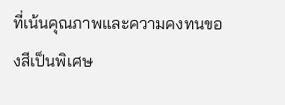ที่เน้นคุณภาพและความคงทนของสีเป็นพิเศษ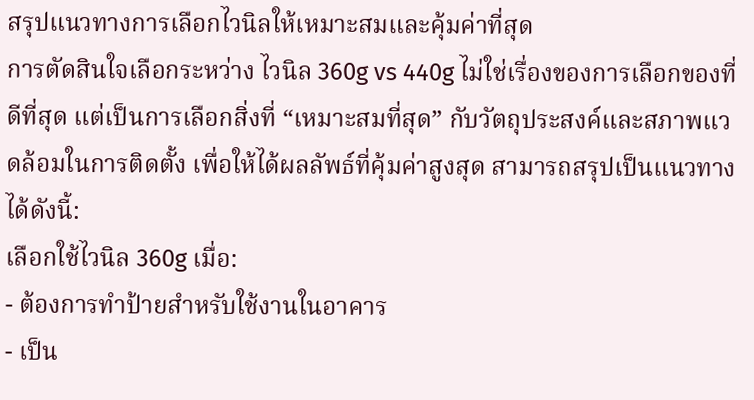สรุปแนวทางการเลือกไวนิลให้เหมาะสมและคุ้มค่าที่สุด
การตัดสินใจเลือกระหว่าง ไวนิล 360g vs 440g ไม่ใช่เรื่องของการเลือกของที่ดีที่สุด แต่เป็นการเลือกสิ่งที่ “เหมาะสมที่สุด” กับวัตถุประสงค์และสภาพแวดล้อมในการติดตั้ง เพื่อให้ได้ผลลัพธ์ที่คุ้มค่าสูงสุด สามารถสรุปเป็นแนวทางได้ดังนี้:
เลือกใช้ไวนิล 360g เมื่อ:
- ต้องการทำป้ายสำหรับใช้งานในอาคาร
- เป็น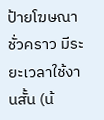ป้ายโฆษณาชั่วคราว มีระยะเวลาใช้งานสั้น (น้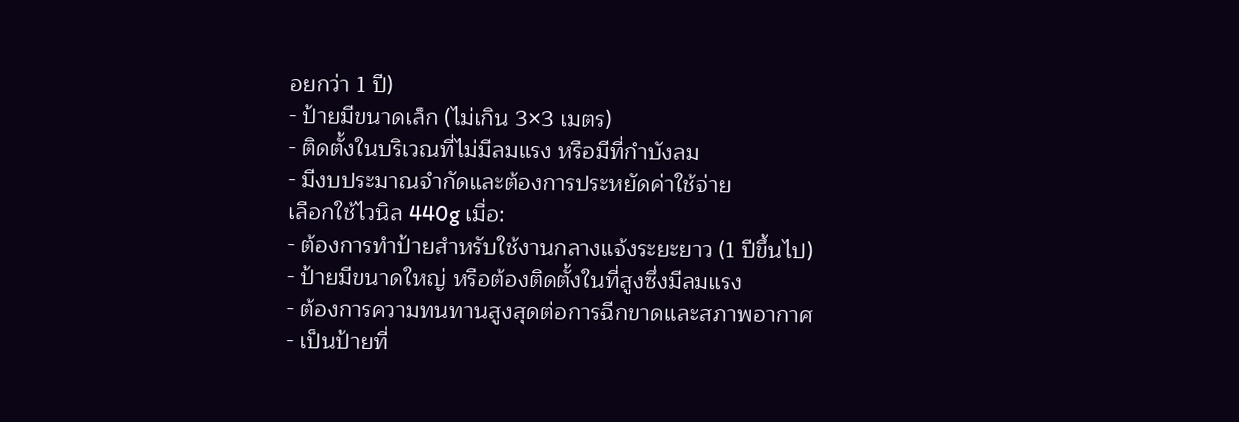อยกว่า 1 ปี)
- ป้ายมีขนาดเล็ก (ไม่เกิน 3×3 เมตร)
- ติดตั้งในบริเวณที่ไม่มีลมแรง หรือมีที่กำบังลม
- มีงบประมาณจำกัดและต้องการประหยัดค่าใช้จ่าย
เลือกใช้ไวนิล 440g เมื่อ:
- ต้องการทำป้ายสำหรับใช้งานกลางแจ้งระยะยาว (1 ปีขึ้นไป)
- ป้ายมีขนาดใหญ่ หรือต้องติดตั้งในที่สูงซึ่งมีลมแรง
- ต้องการความทนทานสูงสุดต่อการฉีกขาดและสภาพอากาศ
- เป็นป้ายที่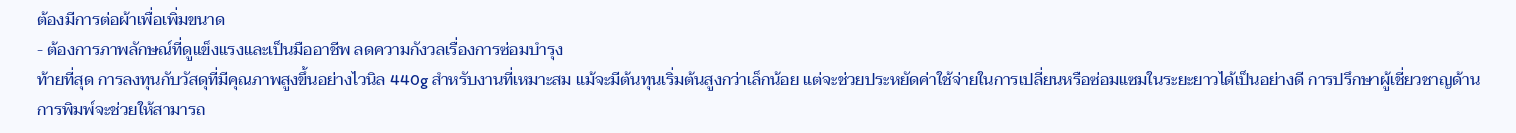ต้องมีการต่อผ้าเพื่อเพิ่มขนาด
- ต้องการภาพลักษณ์ที่ดูแข็งแรงและเป็นมืออาชีพ ลดความกังวลเรื่องการซ่อมบำรุง
ท้ายที่สุด การลงทุนกับวัสดุที่มีคุณภาพสูงขึ้นอย่างไวนิล 440g สำหรับงานที่เหมาะสม แม้จะมีต้นทุนเริ่มต้นสูงกว่าเล็กน้อย แต่จะช่วยประหยัดค่าใช้จ่ายในการเปลี่ยนหรือซ่อมแซมในระยะยาวได้เป็นอย่างดี การปรึกษาผู้เชี่ยวชาญด้านการพิมพ์จะช่วยให้สามารถ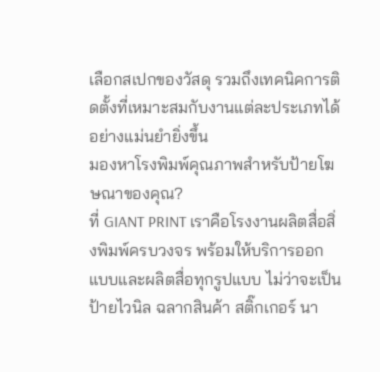เลือกสเปกของวัสดุ รวมถึงเทคนิคการติดตั้งที่เหมาะสมกับงานแต่ละประเภทได้อย่างแม่นยำยิ่งขึ้น
มองหาโรงพิมพ์คุณภาพสำหรับป้ายโฆษณาของคุณ?
ที่ GIANT PRINT เราคือโรงงานผลิตสื่อสิ่งพิมพ์ครบวงจร พร้อมให้บริการออกแบบและผลิตสื่อทุกรูปแบบ ไม่ว่าจะเป็นป้ายไวนิล ฉลากสินค้า สติ๊กเกอร์ นา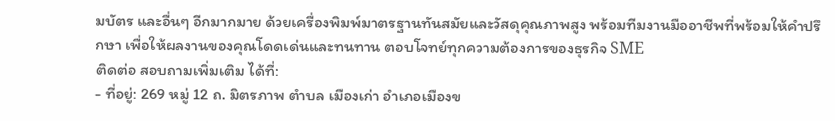มบัตร และอื่นๆ อีกมากมาย ด้วยเครื่องพิมพ์มาตรฐานทันสมัยและวัสดุคุณภาพสูง พร้อมทีมงานมืออาชีพที่พร้อมให้คำปรึกษา เพื่อให้ผลงานของคุณโดดเด่นและทนทาน ตอบโจทย์ทุกความต้องการของธุรกิจ SME
ติดต่อ สอบถามเพิ่มเติม ได้ที่:
- ที่อยู่: 269 หมู่ 12 ถ. มิตรภาพ ตำบล เมืองเก่า อำเภอเมืองข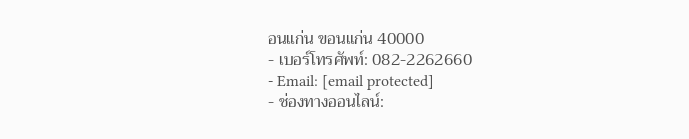อนแก่น ขอนแก่น 40000
- เบอร์โทรศัพท์: 082-2262660
- Email: [email protected]
- ช่องทางออนไลน์: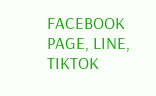FACEBOOK PAGE, LINE, TIKTOK